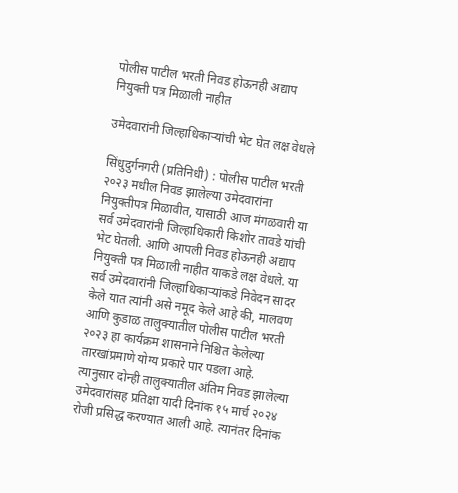पोलीस पाटील भरती निवड होऊनही अद्याप नियुक्ती पत्र मिळाली नाहीत

उमेदवारांनी जिल्हाधिकाऱ्यांची भेट घेत लक्ष वेधले

सिंधुदुर्गनगरी (प्रतिनिधी) : पोलीस पाटील भरती २०२३ मधील निवड झालेल्या उमेदवारांना नियुक्तीपत्र मिळावीत, यासाठी आज मंगळवारी या सर्व उमेदवारांनी जिल्हाधिकारी किशोर तावडे यांची भेट घेतली. आणि आपली निवड होऊनही अद्याप नियुक्ती पत्र मिळाली नाहीत याकडे लक्ष वेधले. या सर्व उमेदवारांनी जिल्हाधिकाऱ्यांकडे निवेदन सादर केले यात त्यांनी असे नमूद केले आहे की, मालवण आणि कुडाळ तालुक्यातील पोलीस पाटील भरती २०२३ हा कार्यक्रम शासनाने निश्चित केलेल्या तारखांप्रमाणे योग्य प्रकारे पार पडला आहे. त्यानुसार दोन्ही तालुक्यातील अंतिम निवड झालेल्या उमेदवारांसह प्रतिक्षा यादी दिनांक १५ मार्च २०२४ रोजी प्रसिद्ध करण्यात आली आहे. त्यानंतर दिनांक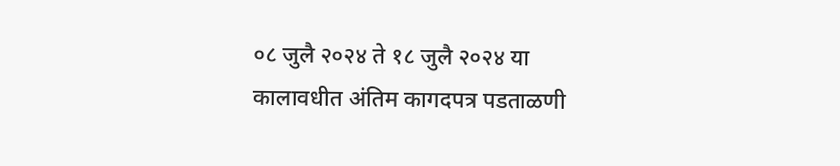०८ जुलै २०२४ ते १८ जुलै २०२४ या कालावधीत अंतिम कागदपत्र पडताळणी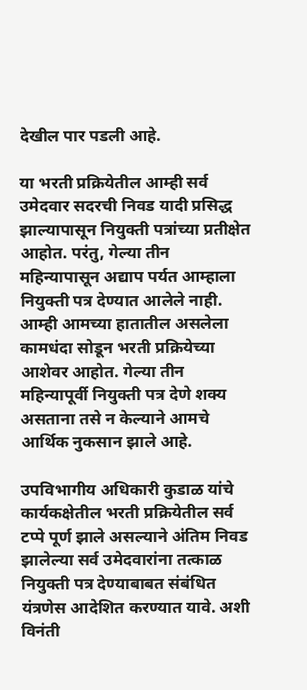देखील पार पडली आहे.

या भरती प्रक्रियेतील आम्ही सर्व उमेदवार सदरची निवड यादी प्रसिद्ध झाल्यापासून नियुक्ती पत्रांच्या प्रतीक्षेत आहोत. परंतु, गेल्या तीन महिन्यापासून अ‌द्याप पर्यत आम्हाला नियुक्ती पत्र देण्यात आलेले नाही. आम्ही आमच्या हातातील असलेला कामधंदा सोडून भरती प्रक्रियेच्या आशेवर आहोत. गेल्या तीन महिन्यापूर्वी नियुक्ती पत्र देणे शक्य असताना तसे न केल्याने आमचे आर्थिक नुकसान झाले आहे.

उपविभागीय अधिकारी कुडाळ यांचे कार्यकक्षेतील भरती प्रक्रियेतील सर्व टप्पे पूर्ण झाले असल्याने अंतिम निवड झालेल्या सर्व उमेदवारांना तत्काळ नियुक्ती पत्र देण्याबाबत संबंधित यंत्रणेस आदेशित करण्यात यावे. अशी विनंती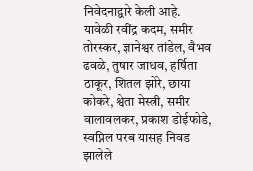निवेदनाद्वारे केली आहे.
यावेळी रवींद्र कदम, समीर तोरस्कर, ज्ञानेश्वर तांडेल, वैभव ढवळे, तुषार जाधव, हर्षिता ठाकूर, शितल झोरे, छाया कोकरे, श्वेता मेस्त्री, समीर वालावलकर, प्रकाश डोईफोडे, स्वप्निल परब यासह निवड झालेले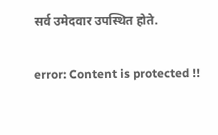सर्व उमेदवार उपस्थित होते.

error: Content is protected !!